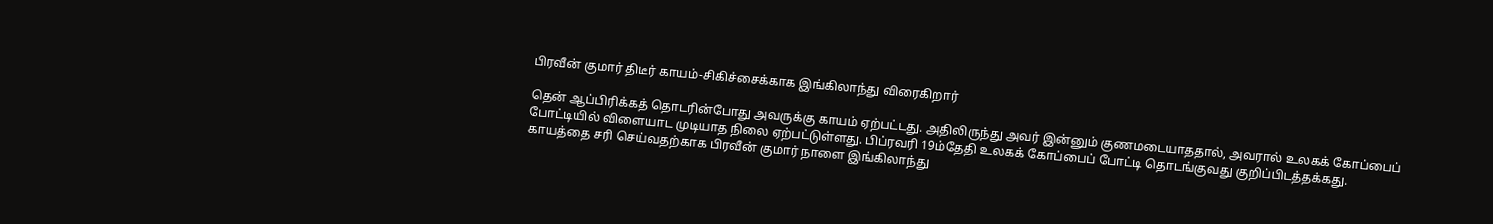பிரவீன் குமார் திடீர் காயம்-சிகிச்சைக்காக இங்கிலாந்து விரைகிறார்

தென் ஆப்பிரிக்கத் தொடரின்போது அவருக்கு காயம் ஏற்பட்டது. அதிலிருந்து அவர் இன்னும் குணமடையாததால், அவரால் உலகக் கோப்பைப் போட்டியில் விளையாட முடியாத நிலை ஏற்பட்டுள்ளது. பிப்ரவரி 19ம்தேதி உலகக் கோப்பைப் போட்டி தொடங்குவது குறிப்பிடத்தக்கது.
காயத்தை சரி செய்வதற்காக பிரவீன் குமார் நாளை இங்கிலாந்து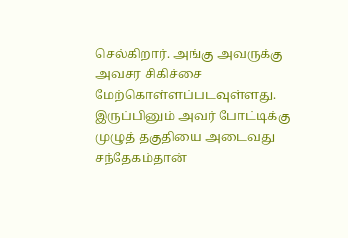செல்கிறார். அங்கு அவருக்கு அவசர சிகிச்சை மேற்கொள்ளப்படவுள்ளது. இருப்பினும் அவர் போட்டிக்கு முழுத் தகுதியை அடைவது சந்தேகம்தான்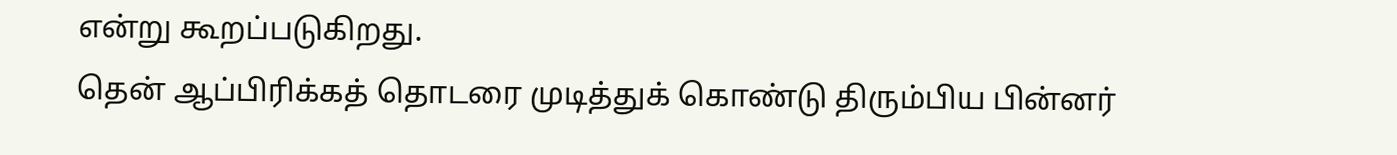என்று கூறப்படுகிறது.
தென் ஆப்பிரிக்கத் தொடரை முடித்துக் கொண்டு திரும்பிய பின்னர்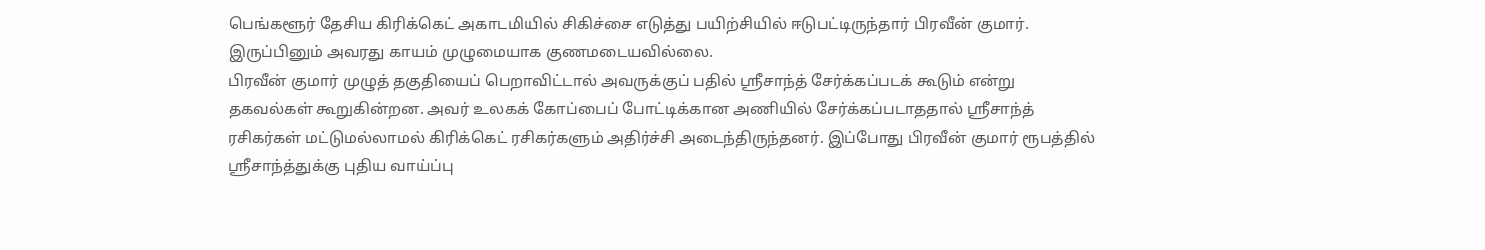பெங்களூர் தேசிய கிரிக்கெட் அகாடமியில் சிகிச்சை எடுத்து பயிற்சியில் ஈடுபட்டிருந்தார் பிரவீன் குமார். இருப்பினும் அவரது காயம் முழுமையாக குணமடையவில்லை.
பிரவீன் குமார் முழுத் தகுதியைப் பெறாவிட்டால் அவருக்குப் பதில் ஸ்ரீசாந்த் சேர்க்கப்படக் கூடும் என்று தகவல்கள் கூறுகின்றன. அவர் உலகக் கோப்பைப் போட்டிக்கான அணியில் சேர்க்கப்படாததால் ஸ்ரீசாந்த் ரசிகர்கள் மட்டுமல்லாமல் கிரிக்கெட் ரசிகர்களும் அதிர்ச்சி அடைந்திருந்தனர். இப்போது பிரவீன் குமார் ரூபத்தில் ஸ்ரீசாந்த்துக்கு புதிய வாய்ப்பு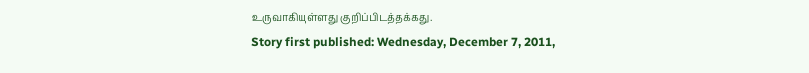உருவாகியுள்ளது குறிப்பிடத்தக்கது.
Story first published: Wednesday, December 7, 2011,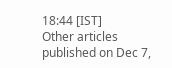18:44 [IST]
Other articles published on Dec 7,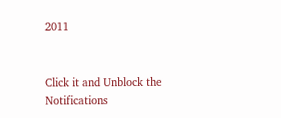2011


Click it and Unblock the Notifications